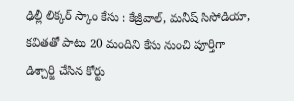ఢిల్లీ లిక్కర్ స్కాం కేసు : కేజ్రీవాల్, మనీష్ సిసోడియా, కవితతో పాటు 20 మందిని కేసు నుంచి పూర్తిగా డిశ్చార్జి చేసిన కోర్టు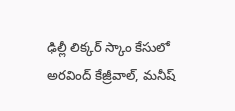ఢిల్లీ లిక్కర్ స్కాం కేసులో అరవింద్ కేజ్రీవాల్, మనీష్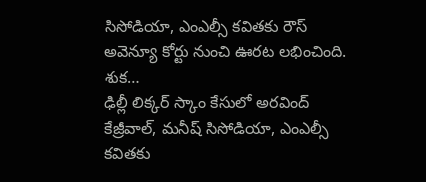సిసోడియా, ఎంఎల్సీ కవితకు రౌస్ అవెన్యూ కోర్టు నుంచి ఊరట లభించింది. శుక…
ఢిల్లీ లిక్కర్ స్కాం కేసులో అరవింద్ కేజ్రీవాల్, మనీష్ సిసోడియా, ఎంఎల్సీ కవితకు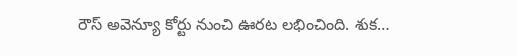రౌస్ అవెన్యూ కోర్టు నుంచి ఊరట లభించింది. శుక…